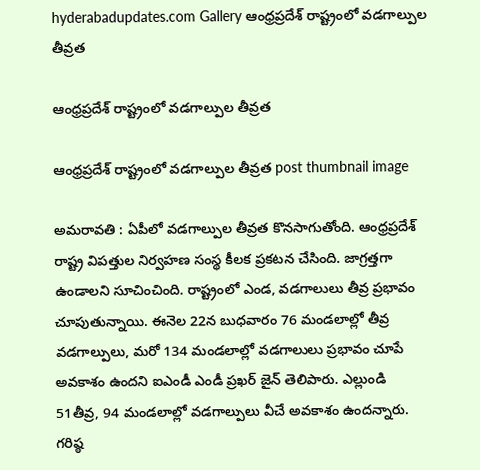hyderabadupdates.com Gallery ఆంధ్ర‌ప్ర‌దేశ్ రాష్ట్రంలో వ‌డ‌గాల్పుల తీవ్ర‌త

ఆంధ్ర‌ప్ర‌దేశ్ రాష్ట్రంలో వ‌డ‌గాల్పుల తీవ్ర‌త

ఆంధ్ర‌ప్ర‌దేశ్ రాష్ట్రంలో వ‌డ‌గాల్పుల తీవ్ర‌త post thumbnail image

అమ‌రావ‌తి : ఏపీలో వ‌డ‌గాల్పుల తీవ్ర‌త కొన‌సాగుతోంది. ఆంధ్రప్రదేశ్ రాష్ట్ర విపత్తుల నిర్వహణ సంస్థ కీల‌క ప్ర‌క‌ట‌న చేసింది. జాగ్ర‌త్త‌గా ఉండాల‌ని సూచించింది. రాష్ట్రంలో ఎండ, వడగాలులు తీవ్ర ప్రభావం చూపుతున్నాయి. ఈనెల 22న బుధ‌వారం 76 మండలాల్లో తీవ్ర వడగాల్పులు, మరో 134 మండలాల్లో వడగాలులు ప్రభావం చూపే అవకాశం ఉందని ఐఎండీ ఎండీ ప్రఖర్ జైన్ తెలిపారు. ఎల్లుండి 51తీవ్ర, 94 మండలాల్లో వడగాల్పులు వీచే అవకాశం ఉందన్నారు. గరిష్ఠ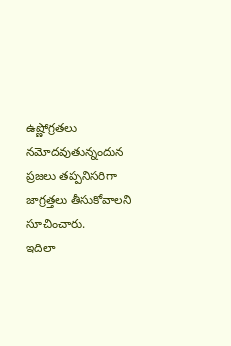ఉష్ణోగ్రతలు నమోదవుతున్నందున ప్రజలు తప్పనిసరిగా జాగ్రత్తలు తీసుకోవాలని సూచించారు.
ఇదిలా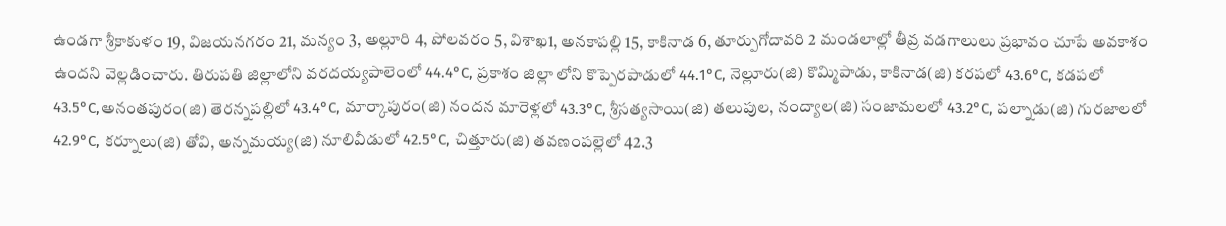ఉండ‌గా శ్రీకాకుళం 19, విజయనగరం 21, మన్యం 3, అల్లూరి 4, పోలవరం 5, విశాఖ1, అనకాపల్లి 15, కాకినాడ 6, తూర్పుగోదావరి 2 మండలాల్లో తీవ్ర వడగాలులు ప్రభావం చూపే అవకాశం ఉందని వెల్లడించారు. తిరుపతి జిల్లాలోని వరదయ్యపాలెంలో 44.4°C, ప్ర‌కాశం జిల్లా లోని కొప్పెర‌పాడులో 44.1°C, నెల్లూరు(జి) కొమ్మిపాడు, కాకినాడ(జి) కరపలో 43.6°C, కడపలో 43.5°C,అనంతపురం(జి) తెరన్నపల్లిలో 43.4°C, మార్కాపురం(జి) నందన మారెళ్లలో 43.3°C, శ్రీసత్యసాయి(జి) తలుపుల, నంద్యాల(జి) సంజామలలో 43.2°C, పల్నాడు(జి) గురజాలలో 42.9°C, కర్నూలు(జి) తోవి, అన్నమయ్య(జి) నూలివీడులో 42.5°C, చిత్తూరు(జి) తవణంపల్లెలో 42.3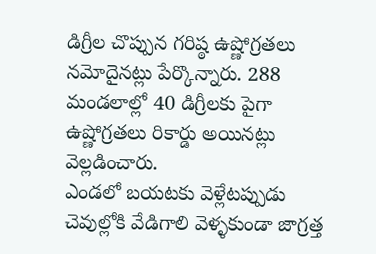డిగ్రీల చొప్పున గరిష్ఠ ఉష్ణోగ్రతలు నమోదైనట్లు పేర్కొన్నారు. 288 మండలాల్లో 40 డిగ్రీలకు పైగా ఉష్ణోగ్రతలు రికార్డు అయినట్లు వెల్లడించారు.
ఎండలో బయటకు వెళ్లేటప్పుడు చెవుల్లోకి వేడిగాలి వెళ్ళకుండా జాగ్రత్త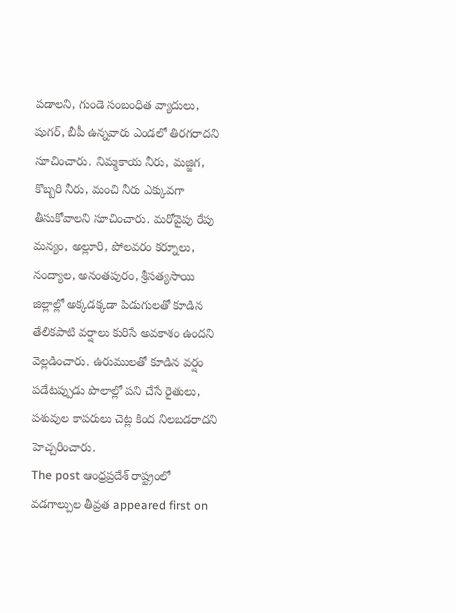పడాలని, గుండె సంబంధిత వ్యాదులు, షుగర్, బీపీ ఉన్నవారు ఎండలో తిరగరాదని సూచించారు. నిమ్మకాయ నీరు, మజ్జిగ, కొబ్బరి నీరు, మంచి నీరు ఎక్కువగా తీసుకోవాలని సూచించారు. మరోవైపు రేపు మన్యం, అల్లూరి, పోలవరం కర్నూలు, నంద్యాల, అనంతపురం, శ్రీసత్యసాయి జిల్లాల్లో అక్కడక్కడా పిడుగులతో కూడిన తేలికపాటి వర్షాలు కురిసే అవకాశం ఉందని వెల్లడించారు. ఉరుములతో కూడిన వర్షం పడేటప్పుడు పొలాల్లో పని చేసే రైతులు, పశువుల‌ కాపరులు చెట్ల కింద నిలబడరాదని హెచ్చరించారు.
The post ఆంధ్ర‌ప్ర‌దేశ్ రాష్ట్రంలో వ‌డ‌గాల్పుల తీవ్ర‌త appeared first on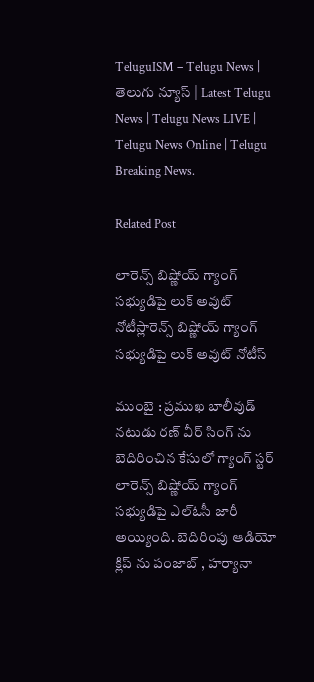TeluguISM – Telugu News | తెలుగు న్యూస్ | Latest Telugu News | Telugu News LIVE | Telugu News Online | Telugu Breaking News.

Related Post

లారెన్స్ బిష్ణోయ్ గ్యాంగ్ స‌భ్యుడిపై లుక్ అవుట్ నోటీస్లారెన్స్ బిష్ణోయ్ గ్యాంగ్ స‌భ్యుడిపై లుక్ అవుట్ నోటీస్

ముంబై : ప్ర‌ముఖ బాలీవుడ్ న‌టుడు ర‌ణ్ వీర్ సింగ్ ను బెదిరించిన కేసులో గ్యాంగ్ స్ట‌ర్ లారెన్స్ బిష్ణోయ్ గ్యాంగ్ స‌భ్యుడిపై ఎల్ఓసీ జారీ అయ్యింది. బెదిరింపు ఆడియో క్లిప్ ను పంజాబ్ , హ‌ర్యానా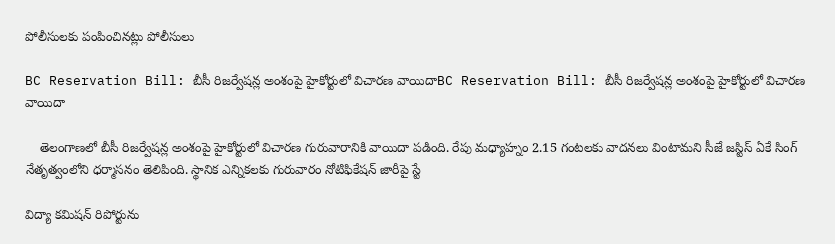పోలీసుల‌కు పంపించిన‌ట్లు పోలీసులు

BC Reservation Bill: బీసీ రిజర్వేషన్ల అంశంపై హైకోర్టులో విచారణ వాయిదాBC Reservation Bill: బీసీ రిజర్వేషన్ల అంశంపై హైకోర్టులో విచారణ వాయిదా

    తెలంగాణలో బీసీ రిజర్వేషన్ల అంశంపై హైకోర్టులో విచారణ గురువారానికి వాయిదా పడింది. రేపు మధ్యాహ్నం 2.15 గంటలకు వాదనలు వింటామని సీజే జస్టిస్‌ ఏకే సింగ్‌ నేతృత్వంలోని ధర్మాసనం తెలిపింది. స్థానిక ఎన్నికలకు గురువారం నోటిఫికేషన్‌ జారీపై స్టే

విద్యా క‌మిష‌న్ రిపోర్టును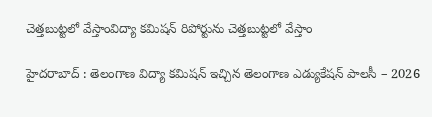చెత్త‌బుట్ట‌లో వేస్తాంవిద్యా క‌మిష‌న్ రిపోర్టును చెత్త‌బుట్ట‌లో వేస్తాం

హైద‌రాబాద్ : తెలంగాణ విద్యా కమిషన్ ఇచ్చిన తెలంగాణ ఎడ్యుకేషన్ పాలసీ – 2026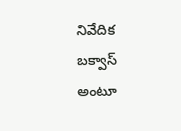నివేదిక బ‌క్వాస్ అంటూ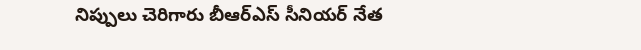నిప్పులు చెరిగారు బీఆర్ఎస్ సీనియ‌ర్ నేత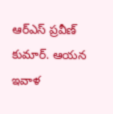ఆర్ఎస్ ప్ర‌వీణ్ కుమార్. ఆయ‌న ఇవాళ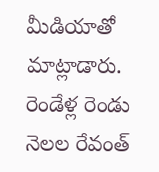మీడియాతో మాట్లాడారు. రెండేళ్ల రెండు నెలల రేవంత్